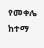የመቀሌ ከተማ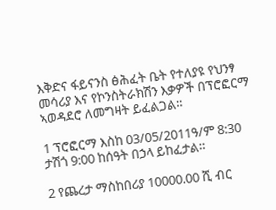እቅድና ፋይናንስ ፅሕፈት ቤት የተለያዩ የህንፃ መሳሪያ እና የኮንስትራክሽን እቃዎች በፕሮፎርማ ኣወዳደሮ ለመግዛት ይፈልጋል።

1 ፕሮፎርማ እስከ 03/05/2011ዓ/ም 8:30 ታሽጎ 9:00 ከሰዓት በኃላ ይከፈታል።

2 የጨረታ ማስከበሪያ 10000.00 ሺ ብር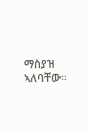ማስያዝ ኣለባቸው።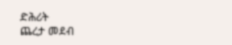ድሕሪት
ጨረታ መደብ